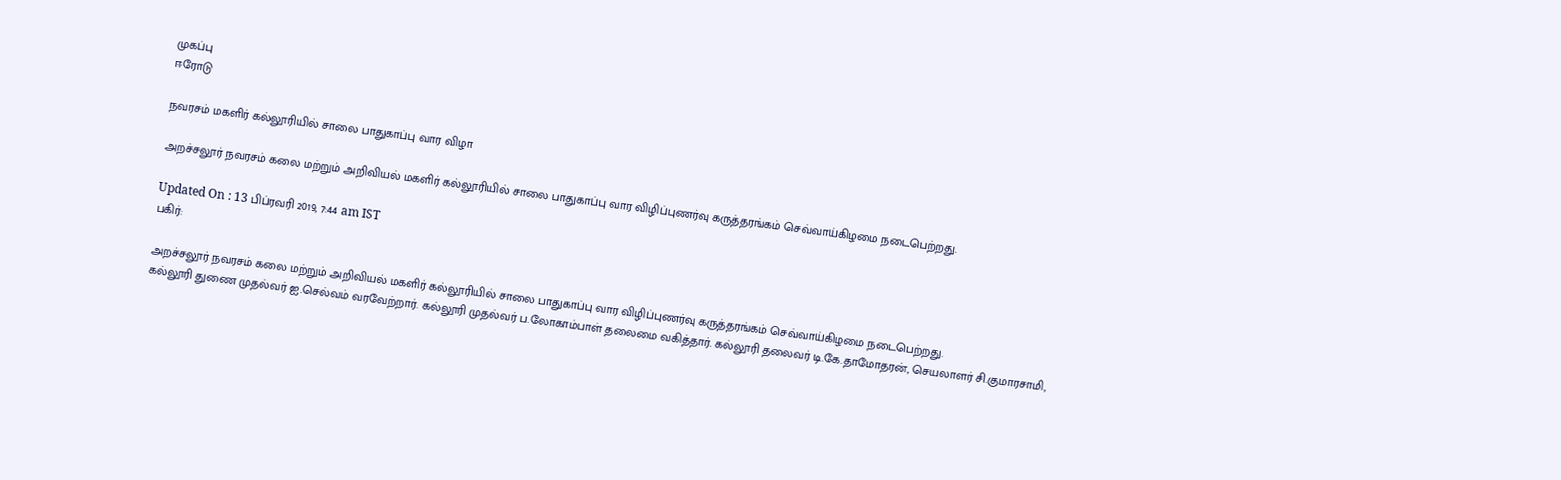முகப்பு
ஈரோடு

நவரசம் மகளிர் கல்லூரியில் சாலை பாதுகாப்பு வார விழா

அறச்சலூர் நவரசம் கலை மற்றும் அறிவியல் மகளிர் கல்லூரியில் சாலை பாதுகாப்பு வார விழிப்புணர்வு கருத்தரங்கம் செவ்வாய்கிழமை நடைபெற்றது.

Updated On : 13 பிப்ரவரி 2019, 7:44 am IST
பகிர்:

அறச்சலூர் நவரசம் கலை மற்றும் அறிவியல் மகளிர் கல்லூரியில் சாலை பாதுகாப்பு வார விழிப்புணர்வு கருத்தரங்கம் செவ்வாய்கிழமை நடைபெற்றது.
கல்லூரி துணை முதல்வர் ஐ.செல்வம் வரவேற்றார். கல்லூரி முதல்வர் ப.லோகாம்பாள் தலைமை வகித்தார். கல்லூரி தலைவர் டி.கே.தாமோதரன், செயலாளர் சி.குமாரசாமி,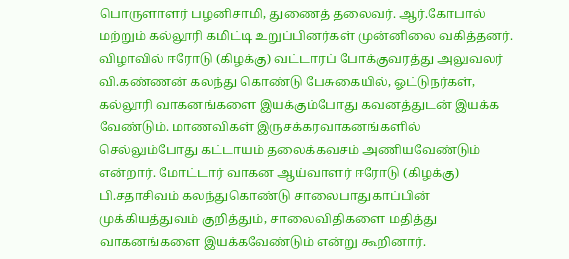பொருளாளர் பழனிசாமி, துணைத் தலைவர். ஆர்.கோபால் மற்றும் கல்லூரி கமிட்டி உறுப்பினர்கள் முன்னிலை வகித்தனர்.
விழாவில் ஈரோடு (கிழக்கு) வட்டாரப் போக்குவரத்து அலுவலர் வி.கண்ணன் கலந்து கொண்டு பேசுகையில், ஓட்டுநர்கள், கல்லூரி வாகனங்களை இயக்கும்போது கவனத்துடன் இயக்க வேண்டும். மாணவிகள் இருசக்கரவாகனங்களில் செல்லும்போது கட்டாயம் தலைக்கவசம் அணியவேண்டும் என்றார். மோட்டார் வாகன ஆய்வாளர் ஈரோடு (கிழக்கு) பி.சதாசிவம் கலந்துகொண்டு சாலைபாதுகாப்பின் முக்கியத்துவம் குறித்தும், சாலைவிதிகளை மதித்து வாகனங்களை இயக்கவேண்டும் என்று கூறினார்.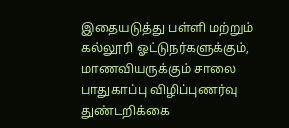இதையடுத்து பள்ளி மற்றும் கல்லூரி ஓட்டுநர்களுக்கும், மாணவியருக்கும் சாலை பாதுகாப்பு விழிப்புணர்வு துண்டறிக்கை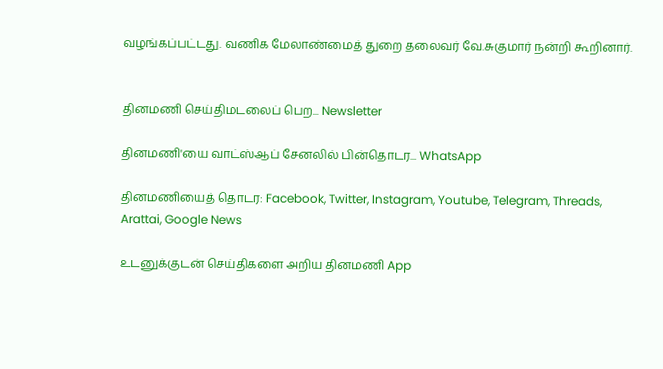வழங்கப்பட்டது. வணிக மேலாண்மைத் துறை தலைவர் வே.சுகுமார் நன்றி கூறினார்.


தினமணி செய்திமடலைப் பெற... Newsletter

தினமணி'யை வாட்ஸ்ஆப் சேனலில் பின்தொடர... WhatsApp

தினமணியைத் தொடர: Facebook, Twitter, Instagram, Youtube, Telegram, Threads, Arattai, Google News

உடனுக்குடன் செய்திகளை அறிய தினமணி App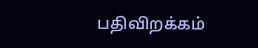பதிவிறக்கம்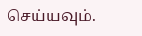செய்யவும்.